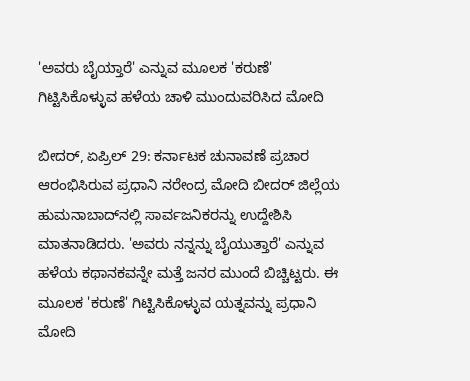'ಅವರು ಬೈಯ್ತಾರೆ' ಎನ್ನುವ ಮೂಲಕ 'ಕರುಣೆ' ಗಿಟ್ಟಿಸಿಕೊಳ್ಳುವ ಹಳೆಯ ಚಾಳಿ ಮುಂದುವರಿಸಿದ ಮೋದಿ

ಬೀದರ್‌, ಏಪ್ರಿಲ್‌ 29: ಕರ್ನಾಟಕ ಚುನಾವಣೆ ಪ್ರಚಾರ ಆರಂಭಿಸಿರುವ ಪ್ರಧಾನಿ ನರೇಂದ್ರ ಮೋದಿ ಬೀದರ್‌ ಜಿಲ್ಲೆಯ ಹುಮನಾಬಾದ್‌ನಲ್ಲಿ ಸಾರ್ವಜನಿಕರನ್ನು ಉದ್ದೇಶಿಸಿ ಮಾತನಾಡಿದರು. 'ಅವರು ನನ್ನನ್ನು ಬೈಯುತ್ತಾರೆ' ಎನ್ನುವ ಹಳೆಯ ಕಥಾನಕವನ್ನೇ ಮತ್ತೆ ಜನರ ಮುಂದೆ ಬಿಚ್ಚಿಟ್ಟರು. ಈ ಮೂಲಕ 'ಕರುಣೆ' ಗಿಟ್ಟಿಸಿಕೊಳ್ಳುವ ಯತ್ನವನ್ನು ಪ್ರಧಾನಿ ಮೋದಿ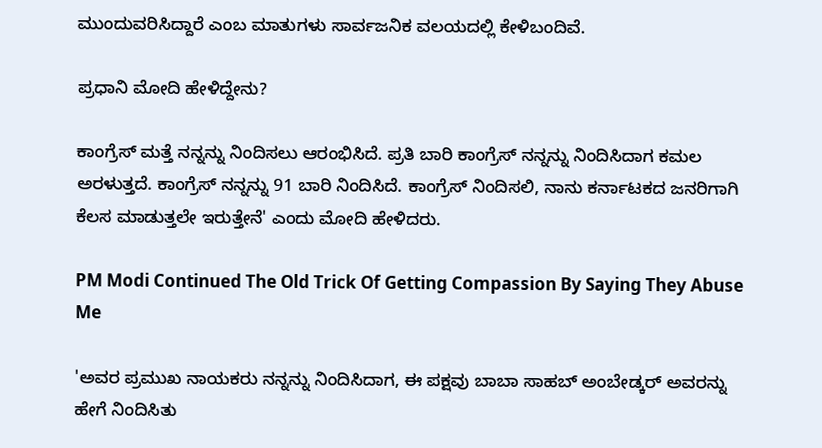ಮುಂದುವರಿಸಿದ್ದಾರೆ ಎಂಬ ಮಾತುಗಳು ಸಾರ್ವಜನಿಕ ವಲಯದಲ್ಲಿ ಕೇಳಿಬಂದಿವೆ.

ಪ್ರಧಾನಿ ಮೋದಿ ಹೇಳಿದ್ದೇನು?

ಕಾಂಗ್ರೆಸ್ ಮತ್ತೆ ನನ್ನನ್ನು ನಿಂದಿಸಲು ಆರಂಭಿಸಿದೆ. ಪ್ರತಿ ಬಾರಿ ಕಾಂಗ್ರೆಸ್ ನನ್ನನ್ನು ನಿಂದಿಸಿದಾಗ ಕಮಲ ಅರಳುತ್ತದೆ. ಕಾಂಗ್ರೆಸ್ ನನ್ನನ್ನು 91 ಬಾರಿ ನಿಂದಿಸಿದೆ. ಕಾಂಗ್ರೆಸ್ ನಿಂದಿಸಲಿ, ನಾನು ಕರ್ನಾಟಕದ ಜನರಿಗಾಗಿ ಕೆಲಸ ಮಾಡುತ್ತಲೇ ಇರುತ್ತೇನೆ' ಎಂದು ಮೋದಿ ಹೇಳಿದರು.

PM Modi Continued The Old Trick Of Getting Compassion By Saying They Abuse Me

'ಅವರ ಪ್ರಮುಖ ನಾಯಕರು ನನ್ನನ್ನು ನಿಂದಿಸಿದಾಗ, ಈ ಪಕ್ಷವು ಬಾಬಾ ಸಾಹಬ್ ಅಂಬೇಡ್ಕರ್ ಅವರನ್ನು ಹೇಗೆ ನಿಂದಿಸಿತು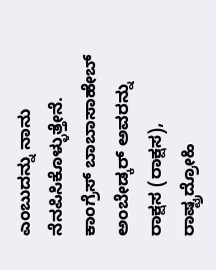ಎಂಬುದನ್ನು ನಾನು ನೆನಪಿಸಿಕೊಳ್ಳುತ್ತೇನೆ. ಕಾಂಗ್ರೆಸ್ ಬಾಬಾಸಾಹೇಬ್ ಅಂಬೇಡ್ಕರ್ ಅವರನ್ನು ರಾಕ್ಷಸ (ರಾಕ್ಷಸ), ರಾಷ್ಟ್ರದ್ರೋಹಿ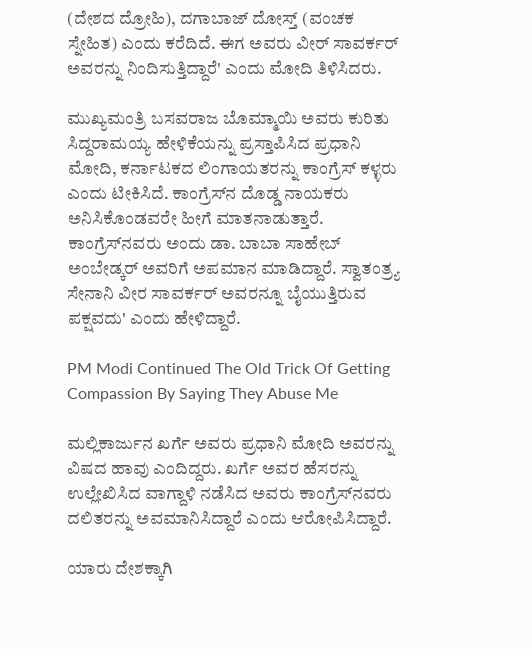(ದೇಶದ ದ್ರೋಹಿ), ದಗಾಬಾಜ್ ದೋಸ್ತ್ (ವಂಚಕ ಸ್ನೇಹಿತ) ಎಂದು ಕರೆದಿದೆ. ಈಗ ಅವರು ವೀರ್ ಸಾವರ್ಕರ್ ಅವರನ್ನು ನಿಂದಿಸುತ್ತಿದ್ದಾರೆ' ಎಂದು ಮೋದಿ ತಿಳಿಸಿದರು.

ಮುಖ್ಯಮಂತ್ರಿ ಬಸವರಾಜ ಬೊಮ್ಮಾಯಿ ಅವರು ಕುರಿತು ಸಿದ್ದರಾಮಯ್ಯ ಹೇಳಿಕೆಯನ್ನು ಪ್ರಸ್ತಾಪಿಸಿದ ಪ್ರಧಾನಿ ಮೋದಿ, ಕರ್ನಾಟಕದ ಲಿಂಗಾಯತರನ್ನು ಕಾಂಗ್ರೆಸ್‌ ಕಳ್ಳರು ಎಂದು ಟೀಕಿಸಿದೆ. ಕಾಂಗ್ರೆಸ್‌ನ ದೊಡ್ಡ ನಾಯಕರು ಅನಿಸಿಕೊಂಡವರೇ ಹೀಗೆ ಮಾತನಾಡುತ್ತಾರೆ. ಕಾಂಗ್ರೆಸ್‌ನವರು ಅಂದು ಡಾ. ಬಾಬಾ ಸಾಹೇಬ್‌ ಅಂಬೇಡ್ಕರ್‌ ಅವರಿಗೆ ಅಪಮಾನ ಮಾಡಿದ್ದಾರೆ. ಸ್ವಾತಂತ್ರ್ಯ ಸೇನಾನಿ ವೀರ ಸಾವರ್ಕರ್‌ ಅವರನ್ನೂ ಬೈಯುತ್ತಿರುವ ಪಕ್ಷವದು' ಎಂದು ಹೇಳಿದ್ದಾರೆ.

PM Modi Continued The Old Trick Of Getting Compassion By Saying They Abuse Me

ಮಲ್ಲಿಕಾರ್ಜುನ ಖರ್ಗೆ ಅವರು ಪ್ರಧಾನಿ ಮೋದಿ ಅವರನ್ನು ವಿಷದ ಹಾವು ಎಂದಿದ್ದರು. ಖರ್ಗೆ ಅವರ ಹೆಸರನ್ನು ಉಲ್ಲೇಖಿಸಿದ ವಾಗ್ದಾಳಿ ನಡೆಸಿದ ಅವರು ಕಾಂಗ್ರೆಸ್‌ನವರು ದಲಿತರನ್ನು ಅವಮಾನಿಸಿದ್ದಾರೆ ಎಂದು ಆರೋಪಿಸಿದ್ದಾರೆ.

ಯಾರು ದೇಶಕ್ಕಾಗಿ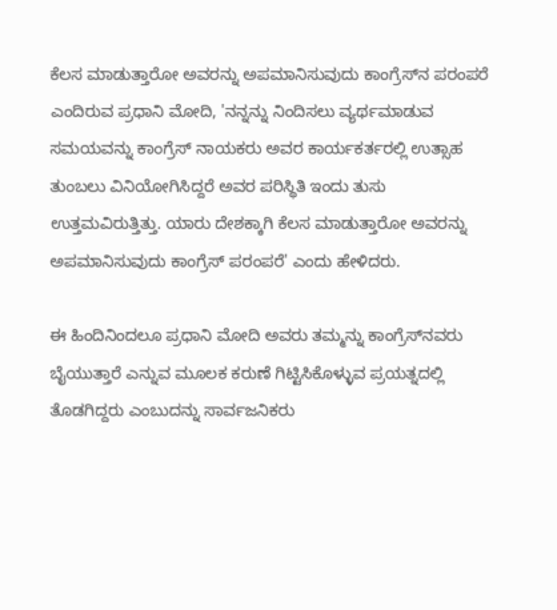ಕೆಲಸ ಮಾಡುತ್ತಾರೋ ಅವರನ್ನು ಅಪಮಾನಿಸುವುದು ಕಾಂಗ್ರೆಸ್‌ನ ಪರಂಪರೆ ಎಂದಿರುವ ಪ್ರಧಾನಿ ಮೋದಿ, 'ನನ್ನನ್ನು ನಿಂದಿಸಲು ವ್ಯರ್ಥಮಾಡುವ ಸಮಯವನ್ನು ಕಾಂಗ್ರೆಸ್‌ ನಾಯಕರು ಅವರ ಕಾರ್ಯಕರ್ತರಲ್ಲಿ ಉತ್ಸಾಹ ತುಂಬಲು ವಿನಿಯೋಗಿಸಿದ್ದರೆ ಅವರ ಪರಿಸ್ಥಿತಿ ಇಂದು ತುಸು ಉತ್ತಮವಿರುತ್ತಿತ್ತು. ಯಾರು ದೇಶಕ್ಕಾಗಿ ಕೆಲಸ ಮಾಡುತ್ತಾರೋ ಅವರನ್ನು ಅಪಮಾನಿಸುವುದು ಕಾಂಗ್ರೆಸ್ ಪರಂಪರೆ' ಎಂದು ಹೇಳಿದರು.

ಈ ಹಿಂದಿನಿಂದಲೂ ಪ್ರಧಾನಿ ಮೋದಿ ಅವರು ತಮ್ಮನ್ನು ಕಾಂಗ್ರೆಸ್‌ನವರು ಬೈಯುತ್ತಾರೆ ಎನ್ನುವ ಮೂಲಕ ಕರುಣೆ ಗಿಟ್ಟಿಸಿಕೊಳ್ಳುವ ಪ್ರಯತ್ನದಲ್ಲಿ ತೊಡಗಿದ್ದರು ಎಂಬುದನ್ನು ಸಾರ್ವಜನಿಕರು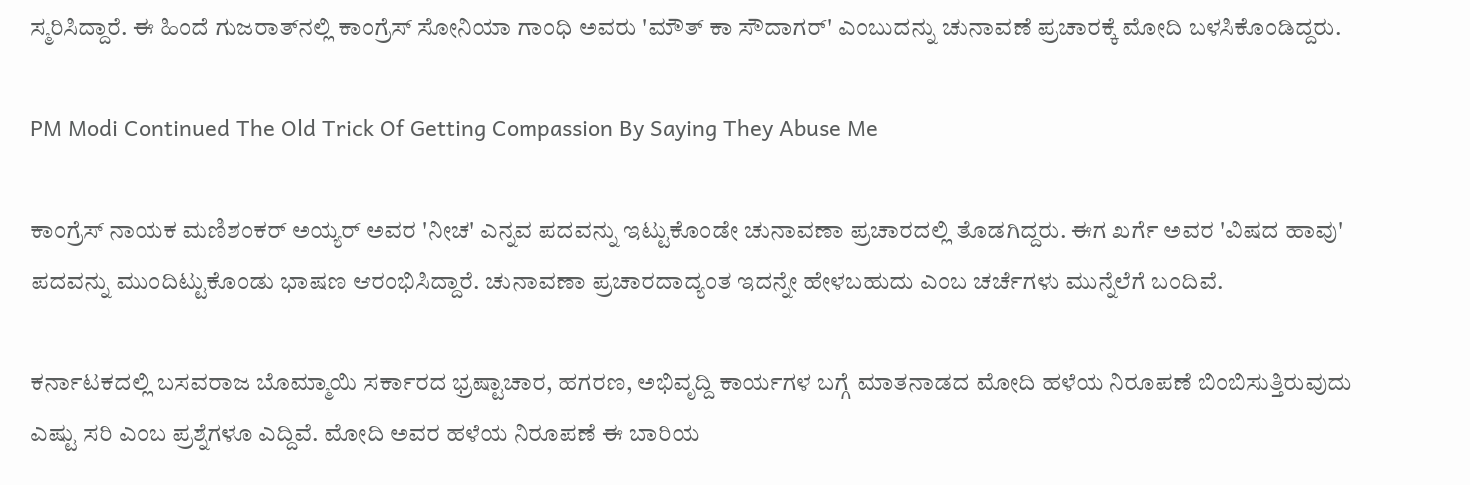ಸ್ಮರಿಸಿದ್ದಾರೆ. ಈ ಹಿಂದೆ ಗುಜರಾತ್‌ನಲ್ಲಿ ಕಾಂಗ್ರೆಸ್‌ ಸೋನಿಯಾ ಗಾಂಧಿ ಅವರು 'ಮೌತ್‌ ಕಾ ಸೌದಾಗರ್‌' ಎಂಬುದನ್ನು ಚುನಾವಣೆ ಪ್ರಚಾರಕ್ಕೆ ಮೋದಿ ಬಳಸಿಕೊಂಡಿದ್ದರು.

PM Modi Continued The Old Trick Of Getting Compassion By Saying They Abuse Me

ಕಾಂಗ್ರೆಸ್‌ ನಾಯಕ ಮಣಿಶಂಕರ್‌ ಅಯ್ಯರ್‌ ಅವರ 'ನೀಚ' ಎನ್ನವ ಪದವನ್ನು ಇಟ್ಟುಕೊಂಡೇ ಚುನಾವಣಾ ಪ್ರಚಾರದಲ್ಲಿ ತೊಡಗಿದ್ದರು. ಈಗ ಖರ್ಗೆ ಅವರ 'ವಿಷದ ಹಾವು' ಪದವನ್ನು ಮುಂದಿಟ್ಟುಕೊಂಡು ಭಾಷಣ ಆರಂಭಿಸಿದ್ದಾರೆ. ಚುನಾವಣಾ ಪ್ರಚಾರದಾದ್ಯಂತ ಇದನ್ನೇ ಹೇಳಬಹುದು ಎಂಬ ಚರ್ಚೆಗಳು ಮುನ್ನೆಲೆಗೆ ಬಂದಿವೆ.

ಕರ್ನಾಟಕದಲ್ಲಿ ಬಸವರಾಜ ಬೊಮ್ಮಾಯಿ ಸರ್ಕಾರದ ಭ್ರಷ್ಟಾಚಾರ, ಹಗರಣ, ಅಭಿವೃದ್ದಿ ಕಾರ್ಯಗಳ ಬಗ್ಗೆ ಮಾತನಾಡದ ಮೋದಿ ಹಳೆಯ ನಿರೂಪಣೆ ಬಿಂಬಿಸುತ್ತಿರುವುದು ಎಷ್ಟು ಸರಿ ಎಂಬ ಪ್ರಶ್ನೆಗಳೂ ಎದ್ದಿವೆ. ಮೋದಿ ಅವರ ಹಳೆಯ ನಿರೂಪಣೆ ಈ ಬಾರಿಯ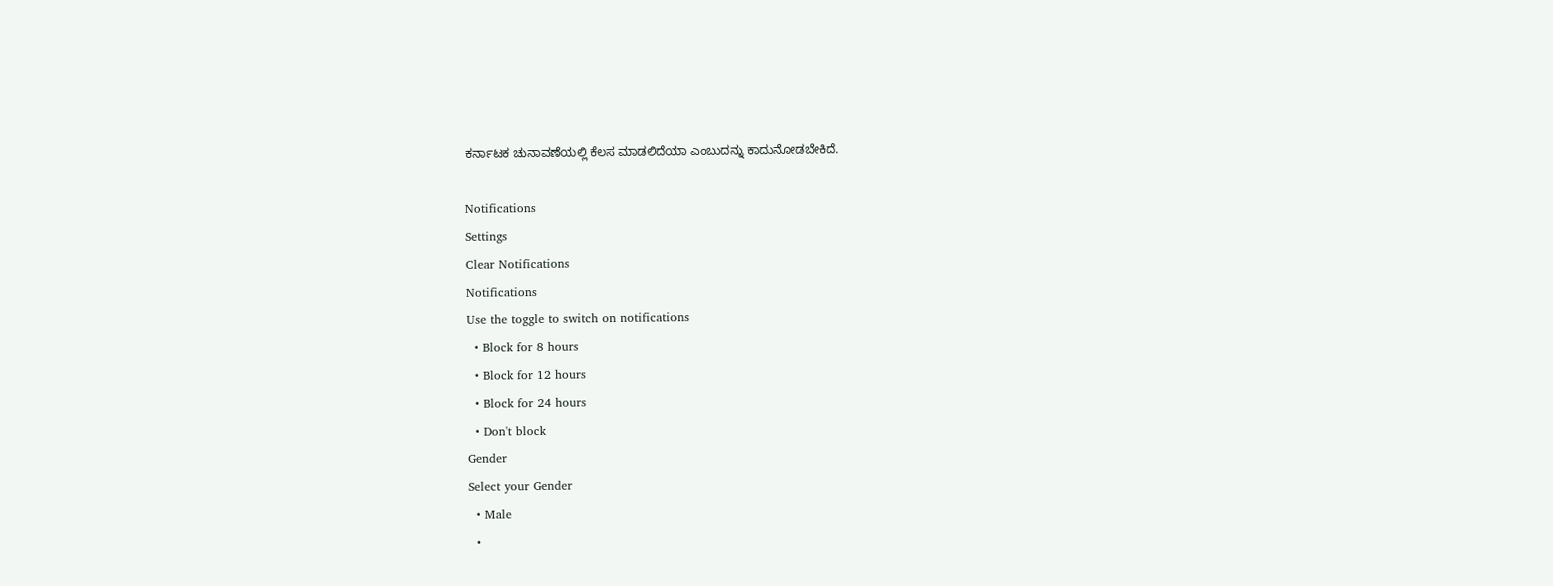ಕರ್ನಾಟಕ ಚುನಾವಣೆಯಲ್ಲಿ ಕೆಲಸ ಮಾಡಲಿದೆಯಾ ಎಂಬುದನ್ನು ಕಾದುನೋಡಬೇಕಿದೆ.

Notifications
Settings
Clear Notifications
Notifications
Use the toggle to switch on notifications
  • Block for 8 hours
  • Block for 12 hours
  • Block for 24 hours
  • Don't block
Gender
Select your Gender
  • Male
  •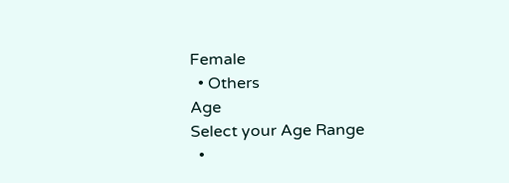Female
  • Others
Age
Select your Age Range
  •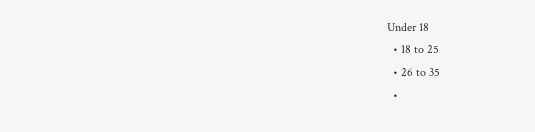Under 18
  • 18 to 25
  • 26 to 35
  •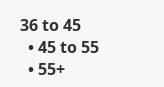36 to 45
  • 45 to 55
  • 55+